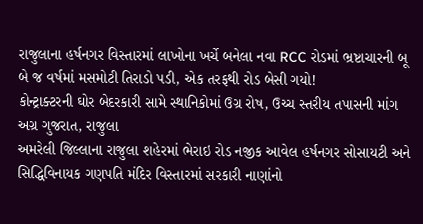રાજુલાના હર્ષનગર વિસ્તારમાં લાખોના ખર્ચે બનેલા નવા RCC રોડમાં ભ્રષ્ટાચારની બૂ
બે જ વર્ષમાં મસમોટી તિરાડો પડી, એક તરફથી રોડ બેસી ગયો!
કોન્ટ્રાક્ટરની ઘોર બેદરકારી સામે સ્થાનિકોમાં ઉગ્ર રોષ, ઉચ્ચ સ્તરીય તપાસની માંગ
અગ્ર ગુજરાત, રાજુલા
અમરેલી જિલ્લાના રાજુલા શહેરમાં ભેરાઇ રોડ નજીક આવેલ હર્ષનગર સોસાયટી અને સિદ્ધિવિનાયક ગણપતિ મંદિર વિસ્તારમાં સરકારી નાણાંનો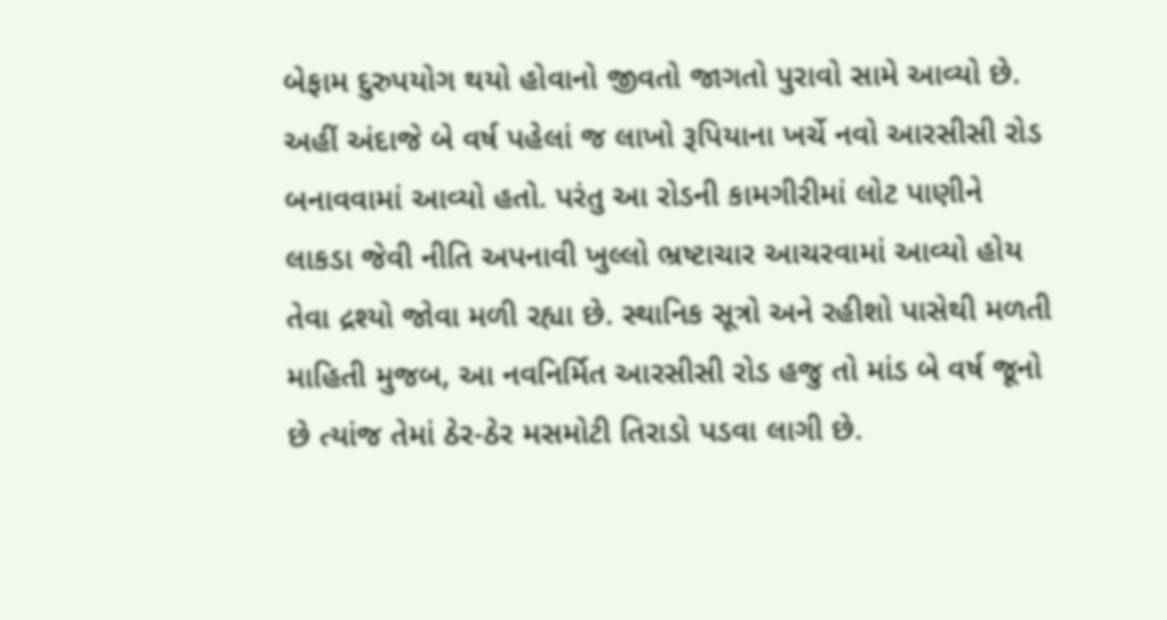બેફામ દુરુપયોગ થયો હોવાનો જીવતો જાગતો પુરાવો સામે આવ્યો છે. અહીં અંદાજે બે વર્ષ પહેલાં જ લાખો રૂપિયાના ખર્ચે નવો આરસીસી રોડ બનાવવામાં આવ્યો હતો. પરંતુ આ રોડની કામગીરીમાં લોટ પાણીને લાકડા જેવી નીતિ અપનાવી ખુલ્લો ભ્રષ્ટાચાર આચરવામાં આવ્યો હોય તેવા દ્રશ્યો જોવા મળી રહ્યા છે. સ્થાનિક સૂત્રો અને રહીશો પાસેથી મળતી માહિતી મુજબ, આ નવનિર્મિત આરસીસી રોડ હજુ તો માંડ બે વર્ષ જૂનો છે ત્યાંજ તેમાં ઠેર-ઠેર મસમોટી તિરાડો પડવા લાગી છે.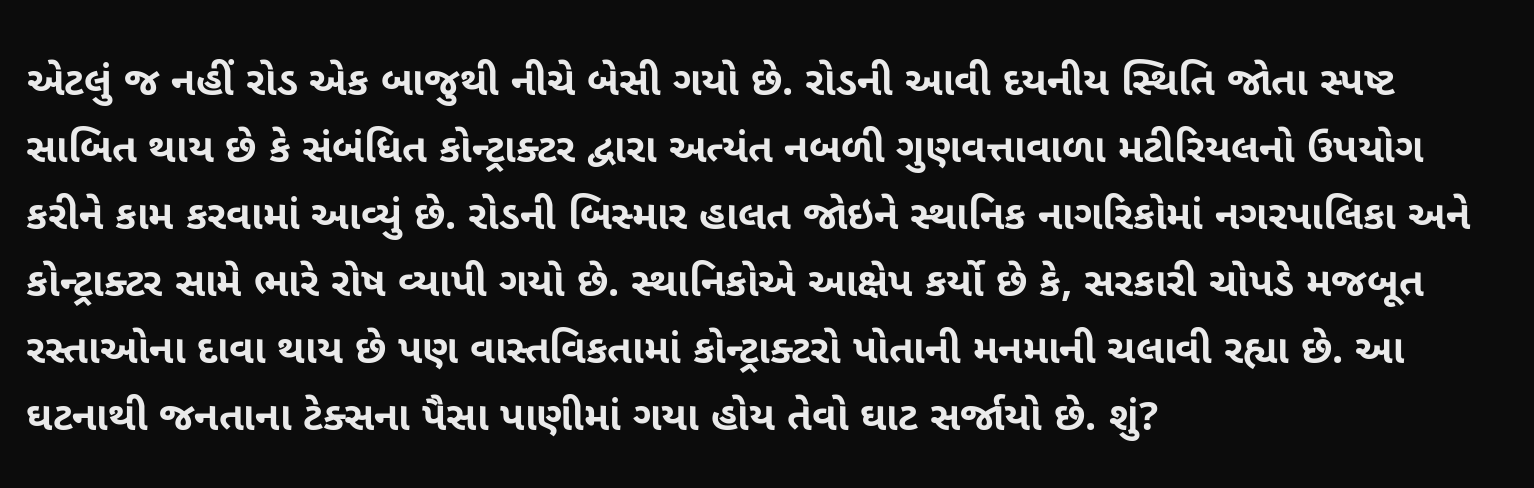એટલું જ નહીં રોડ એક બાજુથી નીચે બેસી ગયો છે. રોડની આવી દયનીય સ્થિતિ જોતા સ્પષ્ટ સાબિત થાય છે કે સંબંધિત કોન્ટ્રાક્ટર દ્વારા અત્યંત નબળી ગુણવત્તાવાળા મટીરિયલનો ઉપયોગ કરીને કામ કરવામાં આવ્યું છે. રોડની બિસ્માર હાલત જોઇને સ્થાનિક નાગરિકોમાં નગરપાલિકા અને કોન્ટ્રાક્ટર સામે ભારે રોષ વ્યાપી ગયો છે. સ્થાનિકોએ આક્ષેપ કર્યો છે કે, સરકારી ચોપડે મજબૂત રસ્તાઓના દાવા થાય છે પણ વાસ્તવિકતામાં કોન્ટ્રાક્ટરો પોતાની મનમાની ચલાવી રહ્યા છે. આ ઘટનાથી જનતાના ટેક્સના પૈસા પાણીમાં ગયા હોય તેવો ઘાટ સર્જાયો છે. શું?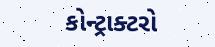કોન્ટ્રાક્ટરો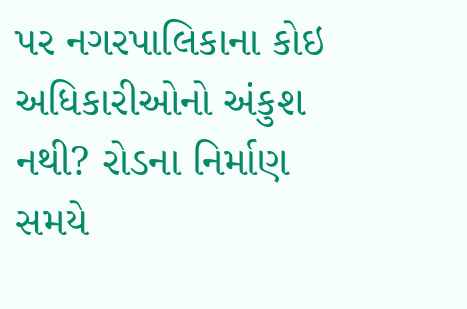પર નગરપાલિકાના કોઇ અધિકારીઓનો અંકુશ નથી? રોડના નિર્માણ સમયે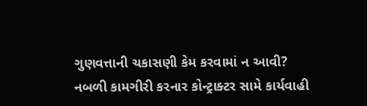ગુણવત્તાની ચકાસણી કેમ કરવામાં ન આવી? નબળી કામગીરી કરનાર કોન્ટ્રાક્ટર સામે કાર્યવાહી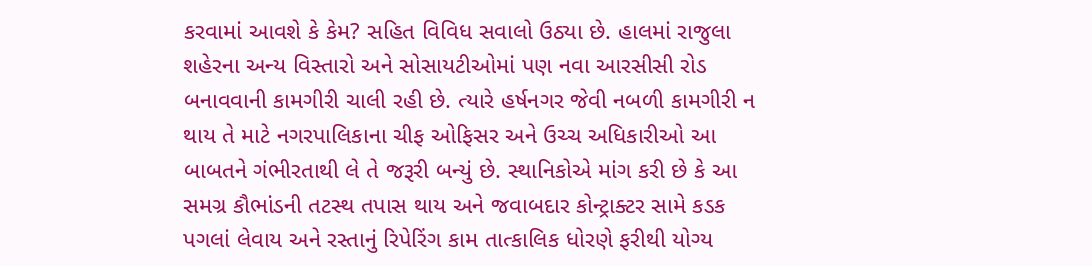કરવામાં આવશે કે કેમ? સહિત વિવિધ સવાલો ઉઠ્યા છે. હાલમાં રાજુલા શહેરના અન્ય વિસ્તારો અને સોસાયટીઓમાં પણ નવા આરસીસી રોડ બનાવવાની કામગીરી ચાલી રહી છે. ત્યારે હર્ષનગર જેવી નબળી કામગીરી ન થાય તે માટે નગરપાલિકાના ચીફ ઓફિસર અને ઉચ્ચ અધિકારીઓ આ બાબતને ગંભીરતાથી લે તે જરૂરી બન્યું છે. સ્થાનિકોએ માંગ કરી છે કે આ સમગ્ર કૌભાંડની તટસ્થ તપાસ થાય અને જવાબદાર કોન્ટ્રાક્ટર સામે કડક પગલાં લેવાય અને રસ્તાનું રિપેરિંગ કામ તાત્કાલિક ધોરણે ફરીથી યોગ્ય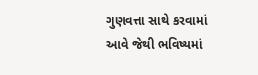ગુણવત્તા સાથે કરવામાં આવે જેથી ભવિષ્યમાં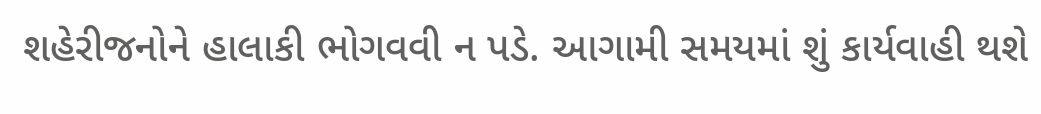શહેરીજનોને હાલાકી ભોગવવી ન પડે. આગામી સમયમાં શું કાર્યવાહી થશે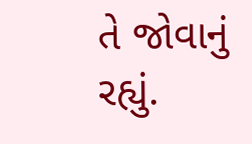તે જોવાનું રહ્યું.